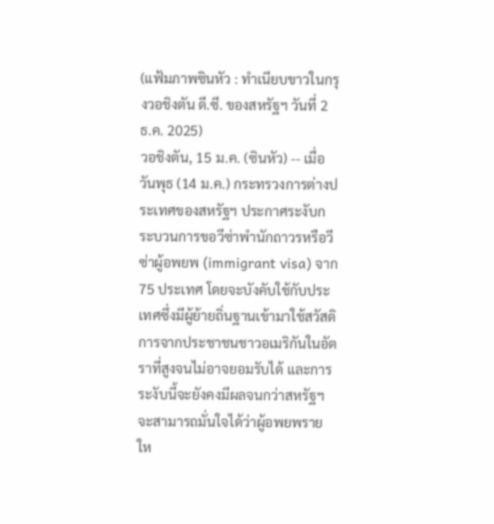(แฟ้มภาพซินหัว : ทำเนียบขาวในกรุงวอชิงตัน ดี.ซี. ของสหรัฐฯ วันที่ 2 ธ.ค. 2025)
วอชิงตัน, 15 ม.ค. (ซินหัว) -- เมื่อวันพุธ (14 ม.ค.) กระทรวงการต่างประเทศของสหรัฐฯ ประกาศระงับกระบวนการขอวีซ่าพำนักถาวรหรือวีซ่าผู้อพยพ (immigrant visa) จาก 75 ประเทศ โดยจะบังคับใช้กับประเทศซึ่งมีผู้ย้ายถิ่นฐานเข้ามาใช้สวัสดิการจากประชาชนชาวอเมริกันในอัตราที่สูงจนไม่อาจยอมรับได้ และการระงับนี้จะยังคงมีผลจนกว่าสหรัฐฯ จะสามารถมั่นใจได้ว่าผู้อพยพรายให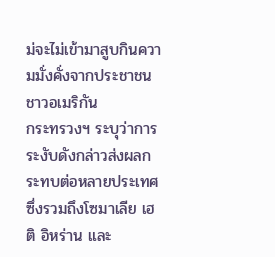ม่จะไม่เข้ามาสูบกินความมั่งคั่งจากประชาชนชาวอเมริกัน
กระทรวงฯ ระบุว่าการระงับดังกล่าวส่งผลกระทบต่อหลายประเทศ ซึ่งรวมถึงโซมาเลีย เฮติ อิหร่าน และ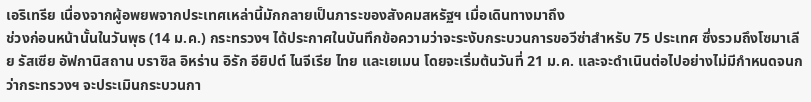เอริเทรีย เนื่องจากผู้อพยพจากประเทศเหล่านี้มักกลายเป็นภาระของสังคมสหรัฐฯ เมื่อเดินทางมาถึง
ช่วงก่อนหน้านั้นในวันพุธ (14 ม.ค.) กระทรวงฯ ได้ประกาศในบันทึกข้อความว่าจะระงับกระบวนการขอวีซ่าสำหรับ 75 ประเทศ ซึ่งรวมถึงโซมาเลีย รัสเซีย อัฟกานิสถาน บราซิล อิหร่าน อิรัก อียิปต์ ไนจีเรีย ไทย และเยเมน โดยจะเริ่มต้นวันที่ 21 ม.ค. และจะดำเนินต่อไปอย่างไม่มีกำหนดจนกว่ากระทรวงฯ จะประเมินกระบวนกา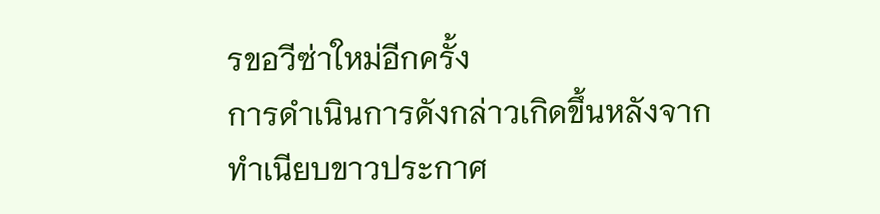รขอวีซ่าใหม่อีกครั้ง
การดำเนินการดังกล่าวเกิดขึ้นหลังจากทำเนียบขาวประกาศ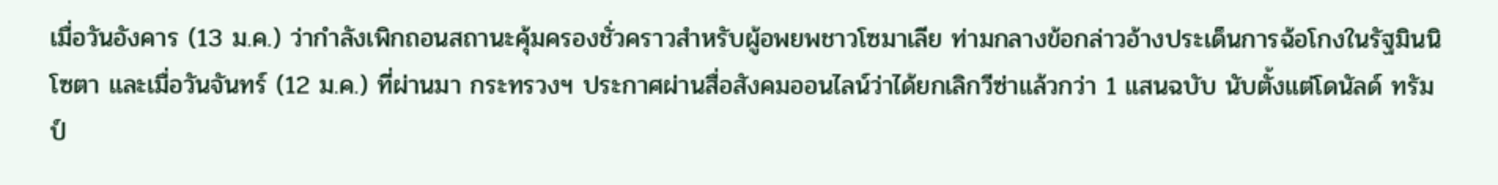เมื่อวันอังคาร (13 ม.ค.) ว่ากำลังเพิกถอนสถานะคุ้มครองชั่วคราวสำหรับผู้อพยพชาวโซมาเลีย ท่ามกลางข้อกล่าวอ้างประเด็นการฉ้อโกงในรัฐมินนิโซตา และเมื่อวันจันทร์ (12 ม.ค.) ที่ผ่านมา กระทรวงฯ ประกาศผ่านสื่อสังคมออนไลน์ว่าได้ยกเลิกวีซ่าแล้วกว่า 1 แสนฉบับ นับตั้งแต่โดนัลด์ ทรัมป์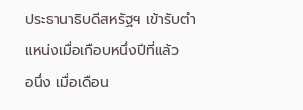ประธานาธิบดีสหรัฐฯ เข้ารับตำแหน่งเมื่อเกือบหนึ่งปีที่แล้ว
อนึ่ง เมื่อเดือน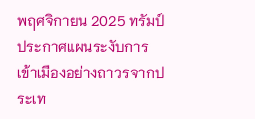พฤศจิกายน 2025 ทรัมป์ประกาศแผนระงับการเข้าเมืองอย่างถาวรจากประเท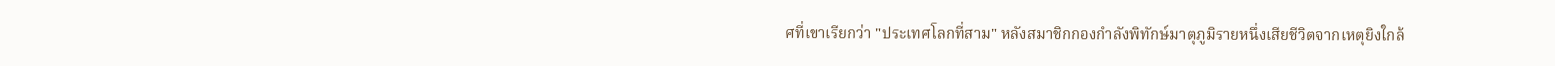ศที่เขาเรียกว่า "ประเทศโลกที่สาม" หลังสมาชิกกองกำลังพิทักษ์มาตุภูมิรายหนึ่งเสียชีวิตจากเหตุยิงใกล้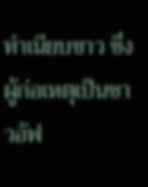ทำเนียบขาว ซึ่งผู้ก่อเหตุเป็นชาวอัฟ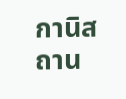กานิสถาน